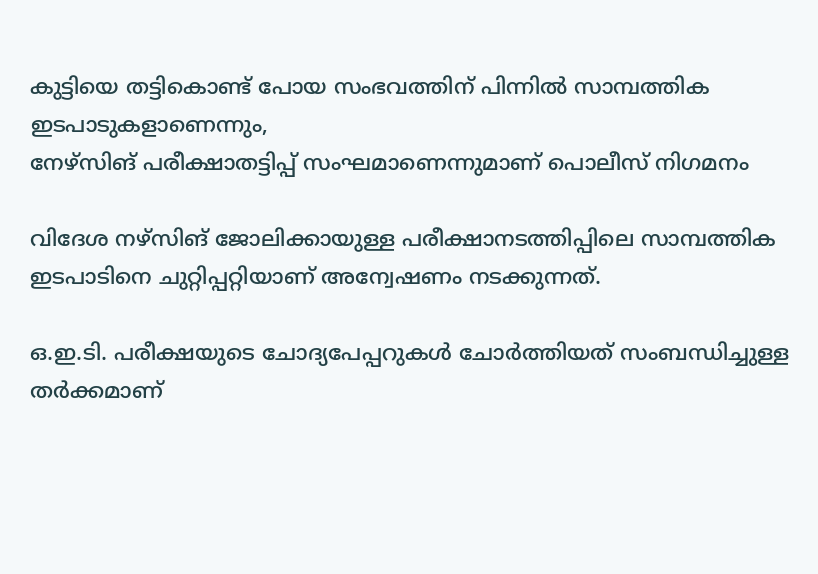കുട്ടിയെ തട്ടികൊണ്ട് പോയ സംഭവത്തിന് പിന്നില്‍ സാമ്പത്തിക ഇടപാടുകളാണെന്നും,
നേഴ്‌സിങ് പരീക്ഷാതട്ടിപ്പ് സംഘമാണെന്നുമാണ് പൊലീസ് നിഗമനം

വിദേശ നഴ്‌സിങ് ജോലിക്കായുള്ള പരീക്ഷാനടത്തിപ്പിലെ സാമ്പത്തിക ഇടപാടിനെ ചുറ്റിപ്പറ്റിയാണ് അന്വേഷണം നടക്കുന്നത്.

ഒ.ഇ.ടി. പരീക്ഷയുടെ ചോദ്യപേപ്പറുകള്‍ ചോര്‍ത്തിയത് സംബന്ധിച്ചുള്ള തര്‍ക്കമാണ്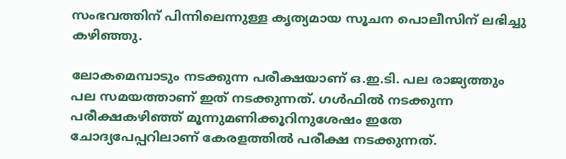സംഭവത്തിന് പിന്നിലെന്നുള്ള കൃത്യമായ സൂചന പൊലീസിന് ലഭിച്ചു കഴിഞ്ഞു.

ലോകമെമ്പാടും നടക്കുന്ന പരീക്ഷയാണ് ഒ.ഇ.ടി. പല രാജ്യത്തും പല സമയത്താണ് ഇത് നടക്കുന്നത്. ഗള്‍ഫില്‍ നടക്കുന്ന പരീക്ഷകഴിഞ്ഞ് മൂന്നുമണിക്കൂറിനുശേഷം ഇതേ ചോദ്യപേപ്പറിലാണ് കേരളത്തില്‍ പരീക്ഷ നടക്കുന്നത്.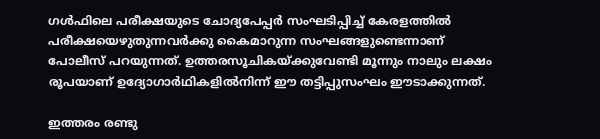ഗള്‍ഫിലെ പരീക്ഷയുടെ ചോദ്യപേപ്പര്‍ സംഘടിപ്പിച്ച് കേരളത്തില്‍ പരീക്ഷയെഴുതുന്നവര്‍ക്കു കൈമാറുന്ന സംഘങ്ങളുണ്ടെന്നാണ് പോലീസ് പറയുന്നത്. ഉത്തരസൂചികയ്ക്കുവേണ്ടി മൂന്നും നാലും ലക്ഷം രൂപയാണ് ഉദ്യോഗാര്‍ഥികളില്‍നിന്ന് ഈ തട്ടിപ്പുസംഘം ഈടാക്കുന്നത്.

ഇത്തരം രണ്ടു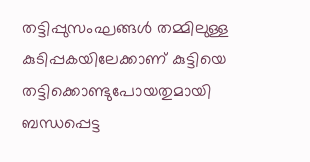തട്ടിപ്പുസംഘങ്ങള്‍ തമ്മിലുള്ള കുടിപ്പകയിലേക്കാണ് കുട്ടിയെ തട്ടിക്കൊണ്ടുപോയതുമായി ബന്ധപ്പെട്ട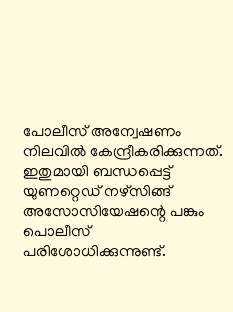പോലീസ് അന്വേഷണം നിലവില്‍ കേന്ദ്രീകരിക്കുന്നത്. ഇതുമായി ബന്ധപ്പെട്ട് യുണറ്റെഡ് നഴ്‌സിങ്ങ് അസോസിയേഷന്റെ പങ്കും പൊലീസ് പരിശോധിക്കുന്നുണ്ട്.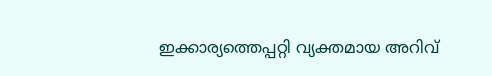ഇക്കാര്യത്തെപ്പറ്റി വ്യക്തമായ അറിവ്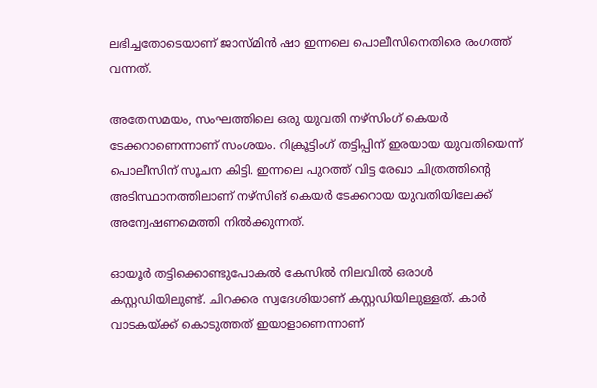ലഭിച്ചതോടെയാണ് ജാസ്മിന്‍ ഷാ ഇന്നലെ പൊലീസിനെതിരെ രംഗത്ത് വന്നത്.

അതേസമയം, സംഘത്തിലെ ഒരു യുവതി നഴ്‌സിംഗ് കെയര്‍ ടേക്കറാണെന്നാണ് സംശയം. റിക്രൂട്ടിംഗ് തട്ടിപ്പിന് ഇരയായ യുവതിയെന്ന് പൊലീസിന് സൂചന കിട്ടി. ഇന്നലെ പുറത്ത് വിട്ട രേഖാ ചിത്രത്തിന്റെ അടിസ്ഥാനത്തിലാണ് നഴ്‌സിങ് കെയര്‍ ടേക്കറായ യുവതിയിലേക്ക് അന്വേഷണമെത്തി നില്‍ക്കുന്നത്.

ഓയൂര്‍ തട്ടിക്കൊണ്ടുപോകല്‍ കേസില്‍ നിലവില്‍ ഒരാള്‍ കസ്റ്റഡിയിലുണ്ട്. ചിറക്കര സ്വദേശിയാണ് കസ്റ്റഡിയിലുള്ളത്. കാര്‍ വാടകയ്ക്ക് കൊടുത്തത് ഇയാളാണെന്നാണ്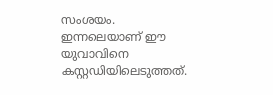സംശയം. ഇന്നലെയാണ് ഈ യുവാവിനെ കസ്റ്റഡിയിലെടുത്തത്.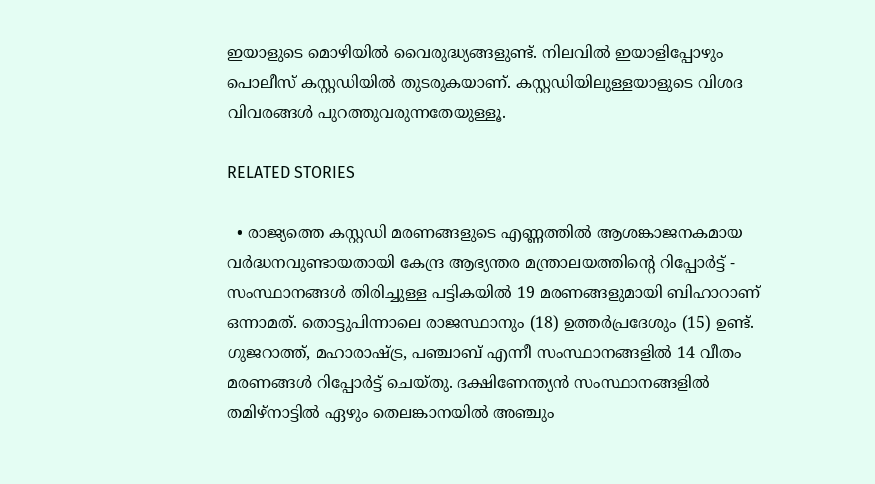ഇയാളുടെ മൊഴിയില്‍ വൈരുദ്ധ്യങ്ങളുണ്ട്. നിലവില്‍ ഇയാളിപ്പോഴും പൊലീസ് കസ്റ്റഡിയില്‍ തുടരുകയാണ്. കസ്റ്റഡിയിലുള്ളയാളുടെ വിശദ വിവരങ്ങള്‍ പുറത്തുവരുന്നതേയുള്ളൂ.

RELATED STORIES

  • രാജ്യത്തെ കസ്റ്റഡി മരണങ്ങളുടെ എണ്ണത്തിൽ ആശങ്കാജനകമായ വർദ്ധനവുണ്ടായതായി കേന്ദ്ര ആഭ്യന്തര മന്ത്രാലയത്തിന്റെ റിപ്പോർട്ട് - സംസ്ഥാനങ്ങൾ തിരിച്ചുള്ള പട്ടികയിൽ 19 മരണങ്ങളുമായി ബിഹാറാണ് ഒന്നാമത്. തൊട്ടുപിന്നാലെ രാജസ്ഥാനും (18) ഉത്തർപ്രദേശും (15) ഉണ്ട്. ഗുജറാത്ത്, മഹാരാഷ്ട്ര, പഞ്ചാബ് എന്നീ സംസ്ഥാനങ്ങളിൽ 14 വീതം മരണങ്ങൾ റിപ്പോർട്ട് ചെയ്തു. ദക്ഷിണേന്ത്യൻ സംസ്ഥാനങ്ങളിൽ തമിഴ്‌നാട്ടിൽ ഏഴും തെലങ്കാനയിൽ അഞ്ചും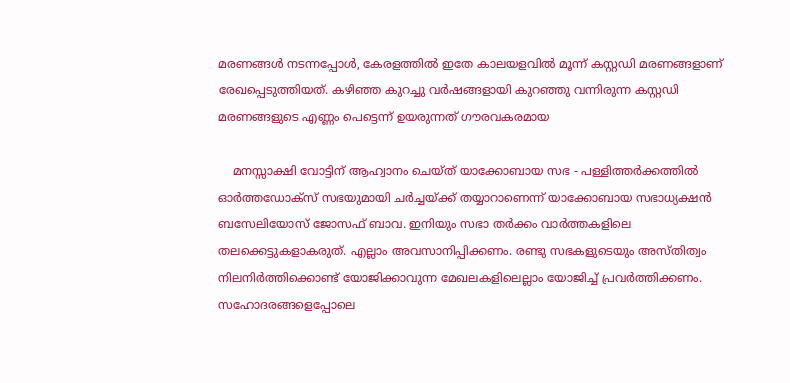മരണങ്ങൾ നടന്നപ്പോൾ, കേരളത്തിൽ ഇതേ കാലയളവിൽ മൂന്ന് കസ്റ്റഡി മരണങ്ങളാണ് രേഖപ്പെടുത്തിയത്. കഴിഞ്ഞ കുറച്ചു വർഷങ്ങളായി കുറഞ്ഞു വന്നിരുന്ന കസ്റ്റഡി മരണങ്ങളുടെ എണ്ണം പെട്ടെന്ന് ഉയരുന്നത് ഗൗരവകരമായ

    മനസ്സാക്ഷി വോട്ടിന് ആഹ്വാനം ചെയ്ത് യാക്കോബായ സഭ - പള്ളിത്തര്‍ക്കത്തില്‍ ഓര്‍ത്തഡോക്സ് സഭയുമായി ചര്‍ച്ചയ്ക്ക് തയ്യാറാണെന്ന് യാക്കോബായ സഭാധ്യക്ഷന്‍ ബസേലിയോസ് ജോസഫ് ബാവ. ഇനിയും സഭാ തര്‍ക്കം വാര്‍ത്തകളിലെ തലക്കെട്ടുകളാകരുത്. എല്ലാം അവസാനിപ്പിക്കണം. രണ്ടു സഭകളുടെയും അസ്തിത്വം നിലനിര്‍ത്തിക്കൊണ്ട് യോജിക്കാവുന്ന മേഖലകളിലെല്ലാം യോജിച്ച് പ്രവര്‍ത്തിക്കണം. സഹോദരങ്ങളെപ്പോലെ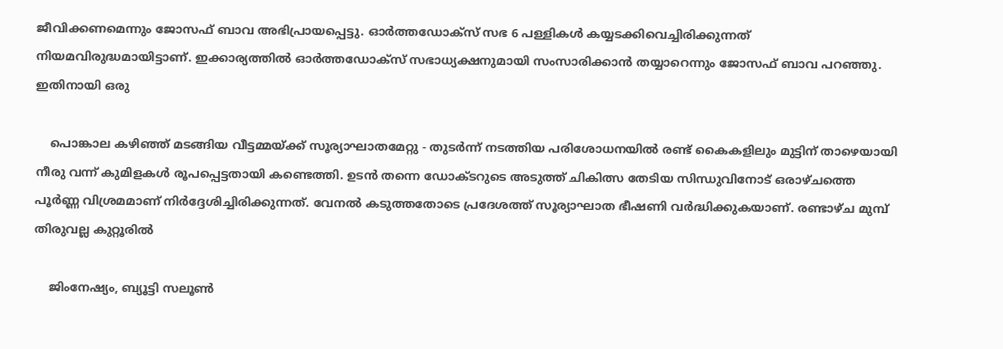ജീവിക്കണമെന്നും ജോസഫ് ബാവ അഭിപ്രായപ്പെട്ടു. ഓര്‍ത്തഡോക്സ് സഭ 6 പള്ളികള്‍ കയ്യടക്കിവെച്ചിരിക്കുന്നത് നിയമവിരുദ്ധമായിട്ടാണ്. ഇക്കാര്യത്തില്‍ ഓര്‍ത്തഡോക്സ് സഭാധ്യക്ഷനുമായി സംസാരിക്കാന്‍ തയ്യാറെന്നും ജോസഫ് ബാവ പറഞ്ഞു. ഇതിനായി ഒരു

    പൊങ്കാല കഴിഞ്ഞ് മടങ്ങിയ വീട്ടമ്മയ്ക്ക് സൂര്യാഘാതമേറ്റു - തുടർന്ന് നടത്തിയ പരിശോധനയിൽ രണ്ട് കൈകളിലും മുട്ടിന് താഴെയായി നീരു വന്ന് കുമിളകൾ രൂപപ്പെട്ടതായി കണ്ടെത്തി. ഉടൻ തന്നെ ഡോക്ടറുടെ അടുത്ത് ചികിത്സ തേടിയ സിന്ധുവിനോട് ഒരാഴ്ചത്തെ പൂർണ്ണ വിശ്രമമാണ് നിർദ്ദേശിച്ചിരിക്കുന്നത്. വേനൽ കടുത്തതോടെ പ്രദേശത്ത് സൂര്യാഘാത ഭീഷണി വർദ്ധിക്കുകയാണ്. രണ്ടാഴ്ച മുമ്പ് തിരുവല്ല കുറ്റൂരിൽ

    ജിംനേഷ്യം, ബ്യൂട്ടി സലൂണ്‍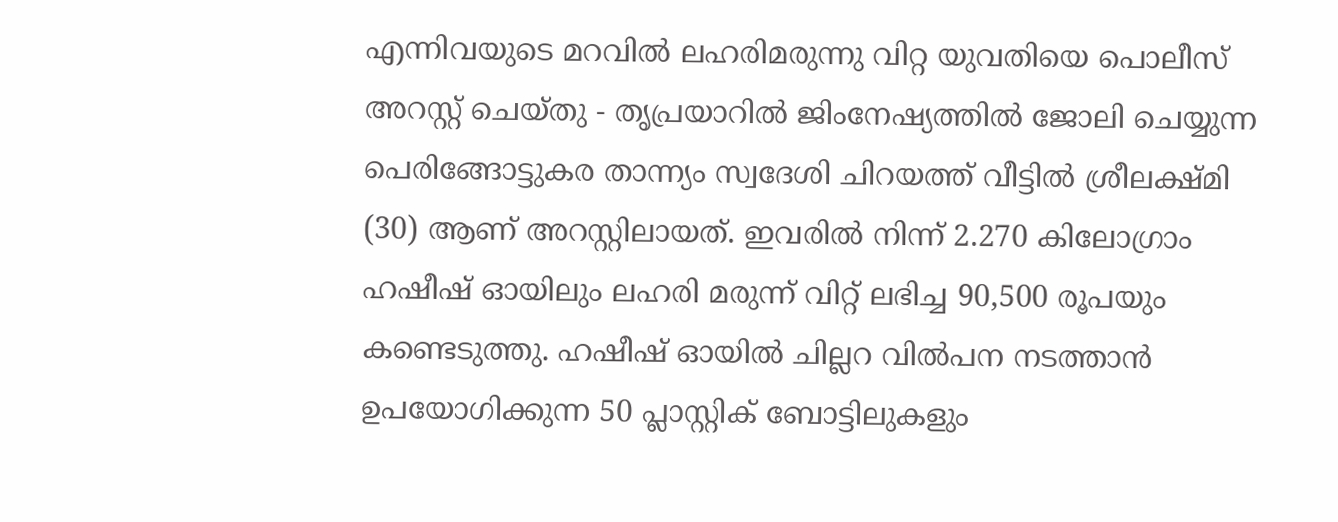എന്നിവയുടെ മറവില്‍ ലഹരിമരുന്നു വിറ്റ യുവതിയെ പൊലീസ് അറസ്റ്റ് ചെയ്തു - തൃപ്രയാറില്‍ ജിംനേഷ്യത്തില്‍ ജോലി ചെയ്യുന്ന പെരിങ്ങോട്ടുകര താന്ന്യം സ്വദേശി ചിറയത്ത് വീട്ടില്‍ ശ്രീലക്ഷ്മി (30) ആണ് അറസ്റ്റിലായത്. ഇവരില്‍ നിന്ന് 2.270 കിലോഗ്രാം ഹഷീഷ് ഓയിലും ലഹരി മരുന്ന് വിറ്റ് ലഭിച്ച 90,500 രൂപയും കണ്ടെടുത്തു. ഹഷീഷ് ഓയില്‍ ചില്ലറ വില്‍പന നടത്താന്‍ ഉപയോഗിക്കുന്ന 50 പ്ലാസ്റ്റിക് ബോട്ടിലുകളും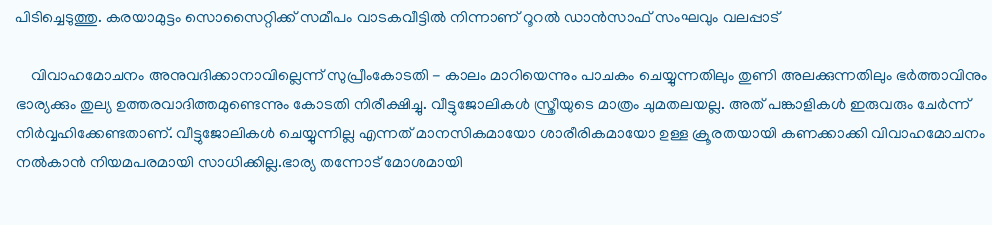പിടിച്ചെടുത്തു. കരയാമുട്ടം സൊസൈറ്റിക്ക് സമീപം വാടകവീട്ടില്‍ നിന്നാണ് റൂറല്‍ ഡാന്‍സാഫ് സംഘവും വലപ്പാട്

    വിവാഹമോചനം അനുവദിക്കാനാവില്ലെന്ന് സുപ്രീംകോടതി - കാലം മാറിയെന്നും പാചകം ചെയ്യുന്നതിലും തുണി അലക്കുന്നതിലും ഭർത്താവിനും ഭാര്യക്കും തുല്യ ഉത്തരവാദിത്തമുണ്ടെന്നും കോടതി നിരീക്ഷിച്ചു. വീട്ടുജോലികൾ സ്ത്രീയുടെ മാത്രം ചുമതലയല്ല. അത് പങ്കാളികൾ ഇരുവരും ചേർന്ന് നിർവ്വഹിക്കേണ്ടതാണ്. വീട്ടുജോലികൾ ചെയ്യുന്നില്ല എന്നത് മാനസികമായോ ശാരീരികമായോ ഉള്ള ക്രൂരതയായി കണക്കാക്കി വിവാഹമോചനം നൽകാൻ നിയമപരമായി സാധിക്കില്ല.ഭാര്യ തന്നോട് മോശമായി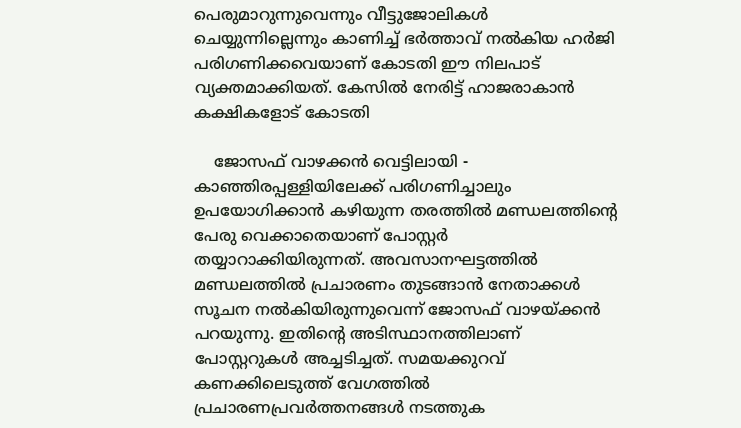പെരുമാറുന്നുവെന്നും വീട്ടുജോലികൾ ചെയ്യുന്നില്ലെന്നും കാണിച്ച് ഭർത്താവ് നൽകിയ ഹർജി പരിഗണിക്കവെയാണ് കോടതി ഈ നിലപാട് വ്യക്തമാക്കിയത്. കേസിൽ നേരിട്ട് ഹാജരാകാൻ കക്ഷികളോട് കോടതി

    ജോസഫ് വാഴക്കന്‍ വെട്ടിലായി - കാഞ്ഞിരപ്പള്ളിയിലേക്ക് പരിഗണിച്ചാലും ഉപയോഗിക്കാന്‍ കഴിയുന്ന തരത്തില്‍ മണ്ഡലത്തിന്റെ പേരു വെക്കാതെയാണ് പോസ്റ്റര്‍ തയ്യാറാക്കിയിരുന്നത്. അവസാനഘട്ടത്തില്‍ മണ്ഡലത്തില്‍ പ്രചാരണം തുടങ്ങാന്‍ നേതാക്കള്‍ സൂചന നല്‍കിയിരുന്നുവെന്ന് ജോസഫ് വാഴയ്ക്കന്‍ പറയുന്നു. ഇതിന്റെ അടിസ്ഥാനത്തിലാണ് പോസ്റ്ററുകള്‍ അച്ചടിച്ചത്. സമയക്കുറവ് കണക്കിലെടുത്ത് വേഗത്തില്‍ പ്രചാരണപ്രവര്‍ത്തനങ്ങള്‍ നടത്തുക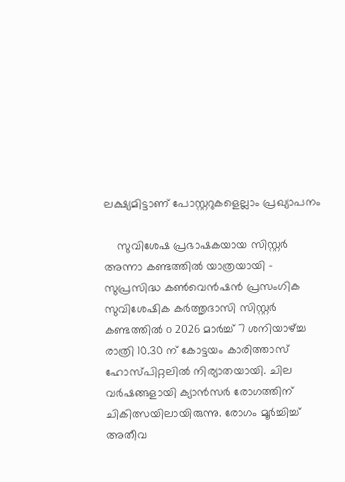ലക്ഷ്യമിട്ടാണ് പോസ്റ്ററുകളെല്ലാം പ്രഖ്യാപനം

    സുവിശേഷ പ്രഭാഷകയായ സിസ്റ്റർ അന്നാ കണ്ടത്തിൽ യാത്രയായി - സുപ്രസിദ്ധ കൺവെൻഷൻ പ്രസംഗിക സുവിശേഷിക കർത്തൃദാസി സിസ്റ്റർ കണ്ടത്തിൽ o 2026 മാർച്ച്‌ 7 ശനിയാഴ്ച്ച രാത്രി 10.30 ന് കോട്ടയം കാരിത്താസ് ഹോസ്പിറ്റലിൽ നിര്യാതയായി. ചില വർഷങ്ങളായി ക്യാൻസർ രോഗത്തിന് ചികിത്സയിലായിരുന്നു. രോഗം മൂർച്ചിച്ച് അതീവ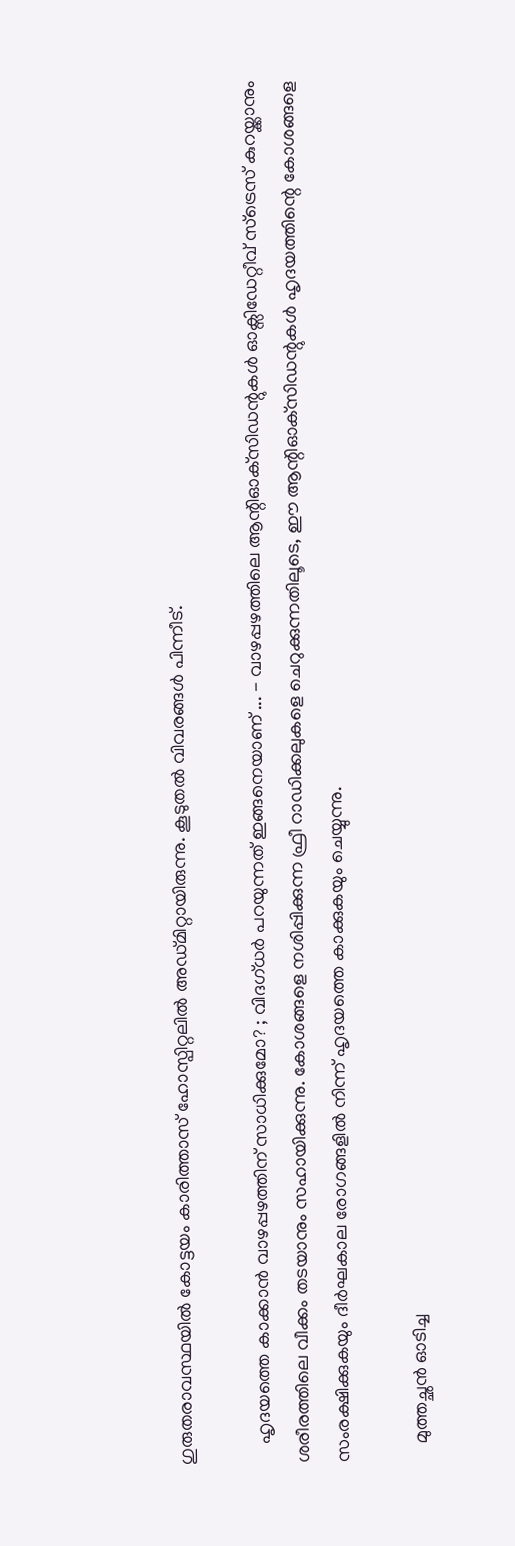ഗുരുതരാവസ്ഥയിൽ കോട്ടയം കാരിത്താസ് ഹോസ്പിറ്റലിൽ അഡ്മിറ്റായിരുന്നു. കൂടുതൽ വിവരങ്ങൾ പിന്നീട്.

    ഹൃദയത്തെ കാക്കാൻ വാഴപ്പഴത്തിന് സാധിക്കുമോ? ; വിദഗ്ധർ പറയുന്നത് ഇങ്ങനെയാണ് ... - വാഴപ്പഴത്തിലെ ആന്റിഓക്‌സിഡന്റുകൾ ഓക്സിഡേറ്റീവ് സ്ട്രെസ് കുറയ്ക്കാനും ശരീരത്തിലെ വീക്കം തടയാനും സഹായിക്കുന്നു. കോശങ്ങളെ നശിപ്പിക്കുന്ന ഫ്രീ റാഡിക്കലുകളെ ചെറുക്കുന്നതിലൂടെ, ഈ ആന്റിഓക്‌സിഡന്റുകൾ ഹൃദയത്തിന്റെ കോശങ്ങളെ സംരക്ഷിക്കുകയും ദീർഘകാല രോഗങ്ങളിൽ നിന്ന് ഹൃദയത്തെ കാക്കുകയും ചെയ്യുന്നു.

    മുത്തച്ഛൻ ഓടിച്ച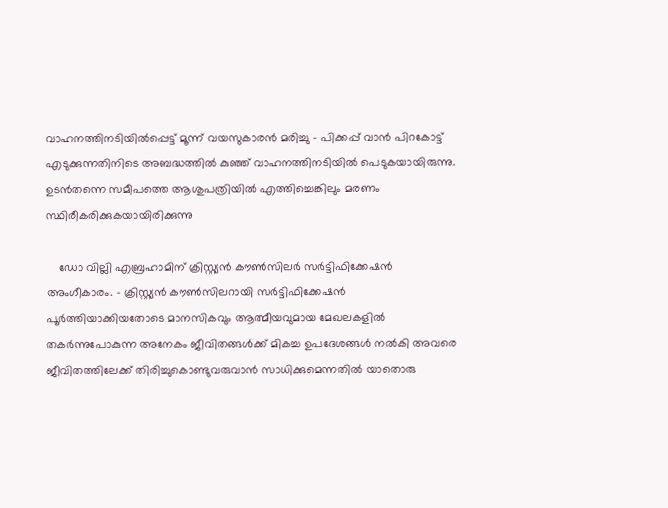വാഹനത്തിനടിയിൽപ്പെട്ട് മൂന്ന് വയസുകാരൻ മരിച്ചു - പിക്കപ്പ് വാൻ പിറകോട്ട് എടുക്കുന്നതിനിടെ അബദ്ധത്തിൽ കുഞ്ഞ് വാഹനത്തിനടിയിൽ പെടുകയായിരുന്നു. ഉടൻതന്നെ സമീപത്തെ ആശുപത്രിയിൽ എത്തിച്ചെങ്കിലും മരണം സ്ഥിരീകരിക്കുകയായിരിക്കുന്നു

    ഡോ വില്ലി എബ്രഹാമിന് ക്രിസ്റ്റ്യൻ കൗൺസിലർ സർട്ടിഫിക്കേഷന്‍ അംഗീകാരം. - ക്രിസ്റ്റ്യൻ കൗൺസിലറായി സർട്ടിഫിക്കേഷൻ പൂർത്തിയാക്കിയതോടെ മാനസികവും ആത്മീയവുമായ മേഖലകളിൽ തകർന്നുപോകുന്ന അനേകം ജീവിതങ്ങൾക്ക് മികച്ച ഉപദേശങ്ങൾ നൽകി അവരെ ജീവിതത്തിലേക്ക് തിരിച്ചുകൊണ്ടുവരുവാൻ സാധിക്കുമെന്നതിൽ യാതൊരു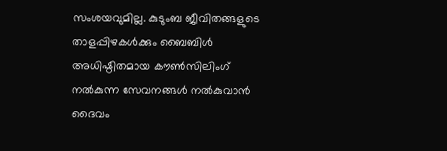സംശയവുമില്ല. കുടുംബ ജീവിതങ്ങളുടെ താളപ്പിഴകൾക്കും ബൈബിൾ അധിഷ്ഠിതമായ കൗൺസിലിംഗ് നൽകുന്ന സേവനങ്ങൾ നൽകുവാൻ ദൈവം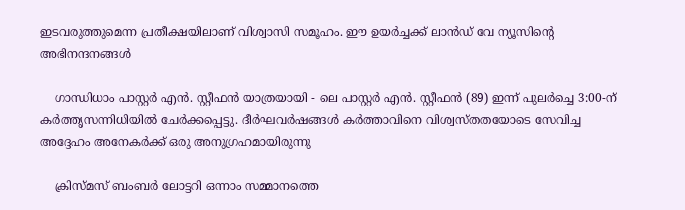ഇടവരുത്തുമെന്ന പ്രതീക്ഷയിലാണ് വിശ്വാസി സമൂഹം. ഈ ഉയർച്ചക്ക് ലാൻഡ് വേ ന്യൂസിൻ്റെ അഭിനന്ദനങ്ങൾ

    ഗാന്ധിധാം പാസ്റ്റർ എൻ. സ്റ്റീഫൻ യാത്രയായി - ലെ പാസ്റ്റർ എൻ. സ്റ്റീഫൻ (89) ഇന്ന് പുലർച്ചെ 3:00-ന് കർത്തൃസന്നിധിയിൽ ചേർക്കപ്പെട്ടു. ദീർഘവർഷങ്ങൾ കർത്താവിനെ വിശ്വസ്തതയോടെ സേവിച്ച അദ്ദേഹം അനേകർക്ക് ഒരു അനുഗ്രഹമായിരുന്നു

    ക്രിസ്മസ് ബംബര്‍ ലോട്ടറി ഒന്നാം സമ്മാനത്തെ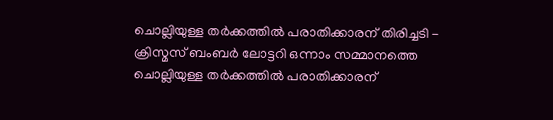ചൊല്ലിയുള്ള തര്‍ക്കത്തില്‍ പരാതിക്കാരന് തിരിച്ചടി - ക്രിസ്മസ് ബംബര്‍ ലോട്ടറി ഒന്നാം സമ്മാനത്തെ ചൊല്ലിയുള്ള തര്‍ക്കത്തില്‍ പരാതിക്കാരന്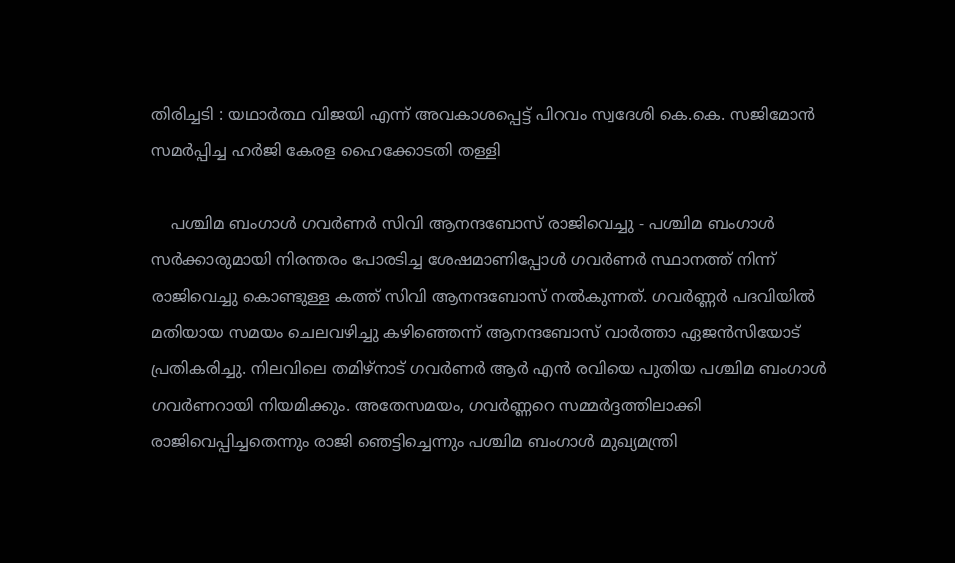തിരിച്ചടി : യഥാര്‍ത്ഥ വിജയി എന്ന് അവകാശപ്പെട്ട് പിറവം സ്വദേശി കെ.കെ. സജിമോന്‍ സമര്‍പ്പിച്ച ഹര്‍ജി കേരള ഹൈക്കോടതി തള്ളി

    പശ്ചിമ ബംഗാള്‍ ഗവര്‍ണര്‍ സിവി ആനന്ദബോസ് രാജിവെച്ചു - പശ്ചിമ ബംഗാള്‍ സര്‍ക്കാരുമായി നിരന്തരം പോരടിച്ച ശേഷമാണിപ്പോള്‍ ഗവര്‍ണര്‍ സ്ഥാനത്ത് നിന്ന് രാജിവെച്ചു കൊണ്ടുള്ള കത്ത് സിവി ആനന്ദബോസ് നൽകുന്നത്. ഗവർണ്ണർ പദവിയിൽ മതിയായ സമയം ചെലവഴിച്ചു കഴിഞ്ഞെന്ന് ആനന്ദബോസ് വാര്‍ത്താ ഏജന്‍സിയോട് പ്രതികരിച്ചു. നിലവിലെ തമിഴ്നാട് ഗവര്‍ണര്‍ ആര്‍ എൻ രവിയെ പുതിയ പശ്ചിമ ബംഗാള്‍ ഗവര്‍ണറായി നിയമിക്കും. അതേസമയം, ഗവർണ്ണറെ സമ്മർദ്ദത്തിലാക്കി രാജിവെപ്പിച്ചതെന്നും രാജി ഞെട്ടിച്ചെന്നും പശ്ചിമ ബംഗാള്‍ മുഖ്യമന്ത്രി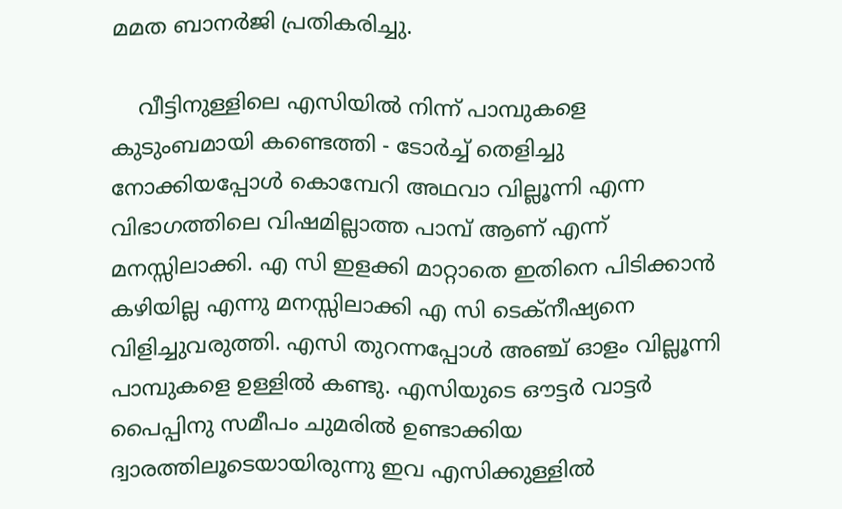മമത ബാനർജി പ്രതികരിച്ചു.

    വീട്ടിനുള്ളിലെ എസിയിൽ നിന്ന് പാമ്പുകളെ കുടുംബമായി കണ്ടെത്തി - ടോര്‍ച്ച് തെളിച്ചു നോക്കിയപ്പോള്‍ കൊമ്പേറി അഥവാ വില്ലൂന്നി എന്ന വിഭാഗത്തിലെ വിഷമില്ലാത്ത പാമ്പ് ആണ് എന്ന് മനസ്സിലാക്കി. എ സി ഇളക്കി മാറ്റാതെ ഇതിനെ പിടിക്കാന്‍ കഴിയില്ല എന്നു മനസ്സിലാക്കി എ സി ടെക്‌നീഷ്യനെ വിളിച്ചുവരുത്തി. എസി തുറന്നപ്പോള്‍ അഞ്ച് ഓളം വില്ലൂന്നി പാമ്പുകളെ ഉള്ളില്‍ കണ്ടു. എസിയുടെ ഔട്ടര്‍ വാട്ടര്‍ പൈപ്പിനു സമീപം ചുമരില്‍ ഉണ്ടാക്കിയ ദ്വാരത്തിലൂടെയായിരുന്നു ഇവ എസിക്കുള്ളില്‍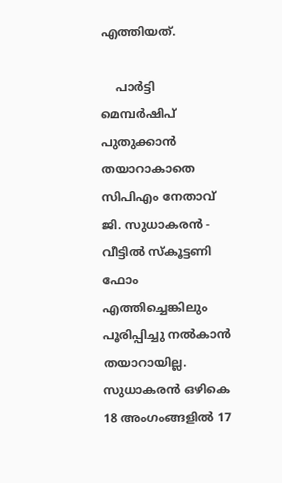എത്തിയത്.

    പാർട്ടി മെമ്പർഷിപ് പുതുക്കാൻ തയാറാകാതെ സിപിഎം നേതാവ് ജി. സുധാകരൻ - വീട്ടിൽ സ്‌കൂട്ടണി ഫോം എത്തിച്ചെങ്കിലും പൂരിപ്പിച്ചു നൽകാൻ തയാറായില്ല. സുധാകരൻ ഒഴികെ 18 അംഗംങ്ങളിൽ 17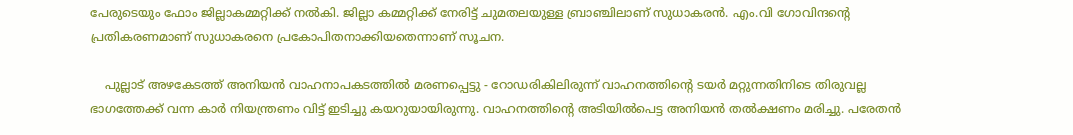പേരുടെയും ഫോം ജില്ലാകമ്മറ്റിക്ക് നൽകി. ജില്ലാ കമ്മറ്റിക്ക് നേരിട്ട് ചുമതലയുള്ള ബ്രാഞ്ചിലാണ് സുധാകരൻ. എം.വി ഗോവിന്ദന്റെ പ്രതികരണമാണ് സുധാകരനെ പ്രകോപിതനാക്കിയതെന്നാണ് സൂചന.

    പുല്ലാട് അഴകേടത്ത് അനിയൻ വാഹനാപകടത്തിൽ മരണപ്പെട്ടു - റോഡരികിലിരുന്ന് വാഹനത്തിന്റെ ടയർ മറ്റുന്നതിനിടെ തിരുവല്ല ഭാഗത്തേക്ക് വന്ന കാർ നിയന്ത്രണം വിട്ട് ഇടിച്ചു കയറുയായിരുന്നു. വാഹനത്തിന്റെ അടിയിൽപെട്ട അനിയൻ തൽക്ഷണം മരിച്ചു. പരേതൻ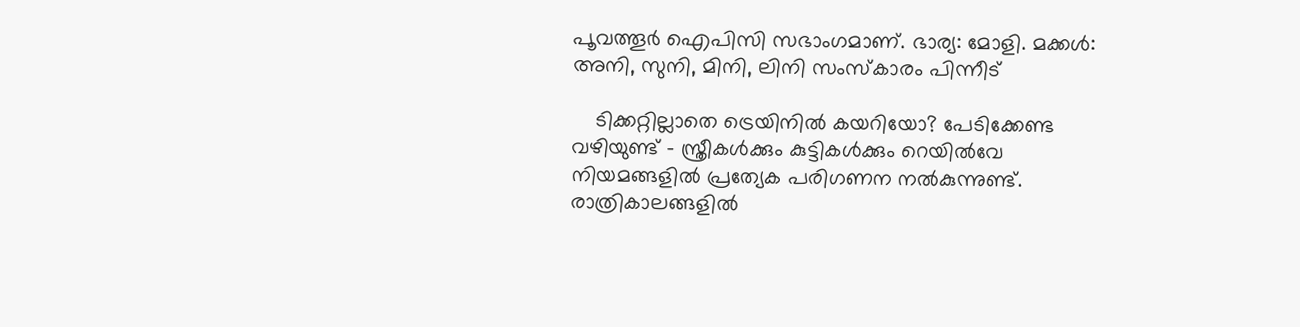പൂവത്തൂർ ഐപിസി സഭാംഗമാണ്. ഭാര്യ: മോളി. മക്കൾ: അനി, സുനി, മിനി, ലിനി സംസ്കാരം പിന്നീട്

    ടിക്കറ്റില്ലാതെ ട്രെയിനിൽ കയറിയോ? പേടിക്കേണ്ട വഴിയുണ്ട് - സ്ത്രീകൾക്കും കുട്ടികൾക്കും റെയിൽവേ നിയമങ്ങളിൽ പ്രത്യേക പരിഗണന നൽകുന്നുണ്ട്. രാത്രികാലങ്ങളിൽ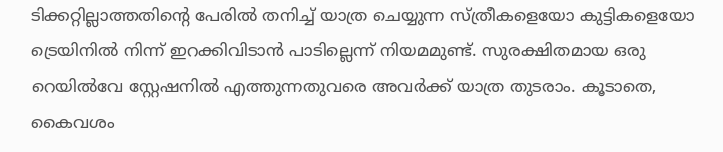ടിക്കറ്റില്ലാത്തതിന്റെ പേരിൽ തനിച്ച് യാത്ര ചെയ്യുന്ന സ്ത്രീകളെയോ കുട്ടികളെയോ ട്രെയിനിൽ നിന്ന് ഇറക്കിവിടാൻ പാടില്ലെന്ന് നിയമമുണ്ട്. സുരക്ഷിതമായ ഒരു റെയിൽവേ സ്റ്റേഷനിൽ എത്തുന്നതുവരെ അവർക്ക് യാത്ര തുടരാം. കൂടാതെ, കൈവശം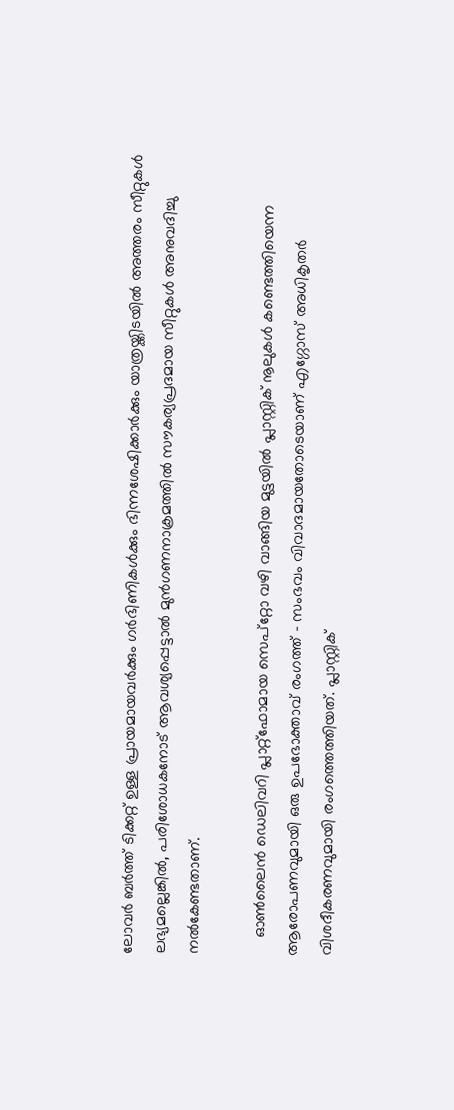ലോവർ ബർത്ത് ടിക്കറ്റ് ഉള്ള പ്രായമായവർക്കും ഗർഭിണികൾക്കും ഭിന്നശേഷിക്കാർക്കും യാത്രയ്ക്കിടയിൽ അത്തരം സീറ്റുകൾ ലഭ്യമല്ലെങ്കിൽ, പരിശോധകനോട് ആവശ്യപ്പെട്ടാൽ മുൻഗണനാക്രമത്തിൽ സൗകര്യപ്രദമായ സീറ്റുകൾ അനുവദിച്ചു നൽകേണ്ടതാണ്.

    ഓൺലൈൻ ഡെലിവറി പ്ലാറ്റ്‌ഫോമായ സെപ്റ്റോ വഴി വാങ്ങിയ മുട്ടയിൽ പ്ലാസ്റ്റിക് നൂലുകൾ കണ്ടെത്തിയെന്ന ആരോപണവുമായി ഒരു ഉപഭോക്താവ് രംഗത്ത് - സംഭവം വിവാദമായതോടെയാണ് എഗ്ഗോസ് അധികൃതർ വിശദീകരണവുമായി രംഗത്തെത്തിയത്. പ്ലാസ്റ്റിക്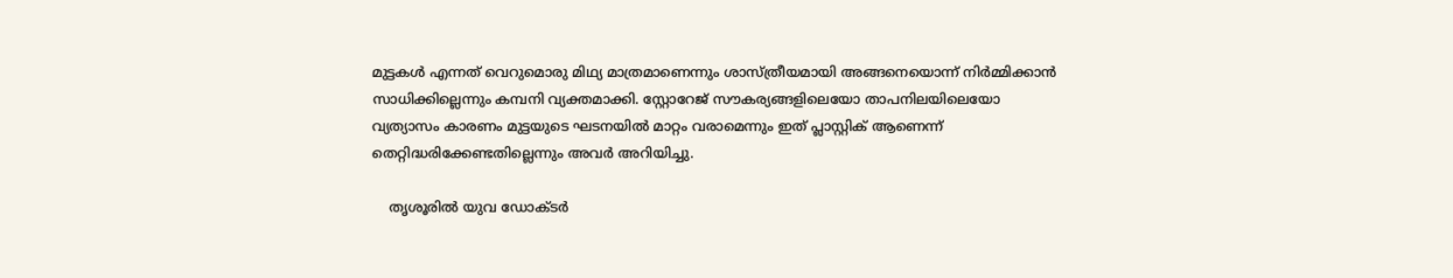മുട്ടകൾ എന്നത് വെറുമൊരു മിഥ്യ മാത്രമാണെന്നും ശാസ്ത്രീയമായി അങ്ങനെയൊന്ന് നിർമ്മിക്കാൻ സാധിക്കില്ലെന്നും കമ്പനി വ്യക്തമാക്കി. സ്റ്റോറേജ് സൗകര്യങ്ങളിലെയോ താപനിലയിലെയോ വ്യത്യാസം കാരണം മുട്ടയുടെ ഘടനയിൽ മാറ്റം വരാമെന്നും ഇത് പ്ലാസ്റ്റിക് ആണെന്ന് തെറ്റിദ്ധരിക്കേണ്ടതില്ലെന്നും അവർ അറിയിച്ചു.

    തൃശൂരില്‍ യുവ ഡോക്ടര്‍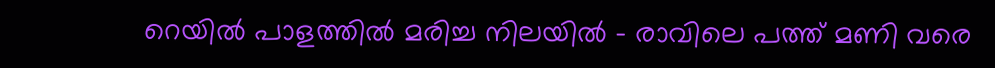റെയില്‍ പാളത്തില്‍ മരിച്ച നിലയില്‍ - രാവിലെ പത്ത് മണി വരെ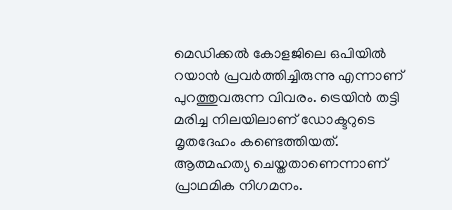മെഡിക്കല്‍ കോളജിലെ ഒപിയില്‍ റയാന്‍ പ്രവര്‍ത്തിച്ചിരുന്നു എന്നാണ് പുറത്തുവരുന്ന വിവരം. ട്രെയിന്‍ തട്ടി മരിച്ച നിലയിലാണ് ഡോക്ടറുടെ മൃതദേഹം കണ്ടെത്തിയത്. ആത്മഹത്യ ചെയ്തതാണെന്നാണ് പ്രാഥമിക നിഗമനം.